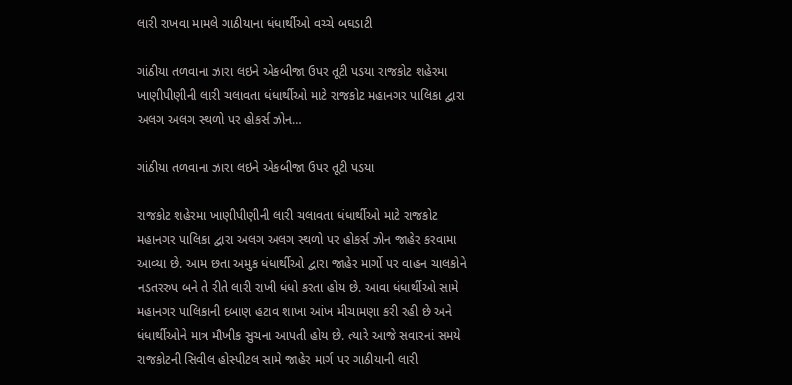લારી રાખવા મામલે ગાઠીયાના ધંધાર્થીઓ વચ્ચે બઘડાટી

ગાંઠીયા તળવાના ઝારા લઇને એકબીજા ઉપર તૂટી પડયા રાજકોટ શહેરમા ખાણીપીણીની લારી ચલાવતા ધંધાર્થીઓ માટે રાજકોટ મહાનગર પાલિકા દ્વારા અલગ અલગ સ્થળો પર હોકર્સ ઝોન…

ગાંઠીયા તળવાના ઝારા લઇને એકબીજા ઉપર તૂટી પડયા

રાજકોટ શહેરમા ખાણીપીણીની લારી ચલાવતા ધંધાર્થીઓ માટે રાજકોટ મહાનગર પાલિકા દ્વારા અલગ અલગ સ્થળો પર હોકર્સ ઝોન જાહેર કરવામા આવ્યા છે. આમ છતા અમુક ધંધાર્થીઓ દ્વારા જાહેર માર્ગો પર વાહન ચાલકોને નડતરરુપ બને તે રીતે લારી રાખી ધંધો કરતા હોય છે. આવા ધંધાર્થીઓ સામે મહાનગર પાલિકાની દબાણ હટાવ શાખા આંખ મીચામણા કરી રહી છે અને ધંધાર્થીઓને માત્ર મૌખીક સુચના આપતી હોય છે. ત્યારે આજે સવારનાં સમયે રાજકોટની સિવીલ હોસ્પીટલ સામે જાહેર માર્ગ પર ગાઠીયાની લારી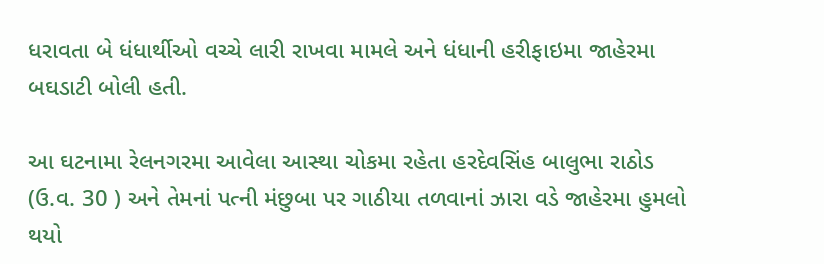ધરાવતા બે ધંધાર્થીઓ વચ્ચે લારી રાખવા મામલે અને ધંધાની હરીફાઇમા જાહેરમા બઘડાટી બોલી હતી.

આ ઘટનામા રેલનગરમા આવેલા આસ્થા ચોકમા રહેતા હરદેવસિંહ બાલુભા રાઠોડ (ઉ.વ. 30 ) અને તેમનાં પત્ની મંછુબા પર ગાઠીયા તળવાનાં ઝારા વડે જાહેરમા હુમલો થયો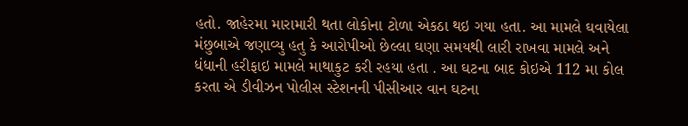હતો. જાહેરમા મારામારી થતા લોકોના ટોળા એકઠા થઇ ગયા હતા. આ મામલે ઘવાયેલા મંછુબાએ જણાવ્યુ હતુ કે આરોપીઓ છેલ્લા ઘણા સમયથી લારી રાખવા મામલે અને ધંધાની હરીફાઇ મામલે માથાકુટ કરી રહયા હતા . આ ઘટના બાદ કોઇએ 112 મા કોલ કરતા એ ડીવીઝન પોલીસ સ્ટેશનની પીસીઆર વાન ઘટના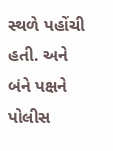સ્થળે પહોંચી હતી. અને બંને પક્ષને પોલીસ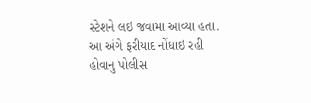સ્ટેશને લઇ જવામા આવ્યા હતા. આ અંગે ફરીયાદ નોંધાઇ રહી હોવાનુ પોલીસ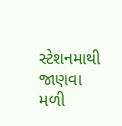સ્ટેશનમાથી જાણવા મળી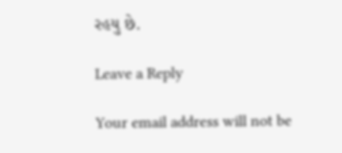રહયુ છે.

Leave a Reply

Your email address will not be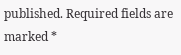published. Required fields are marked *